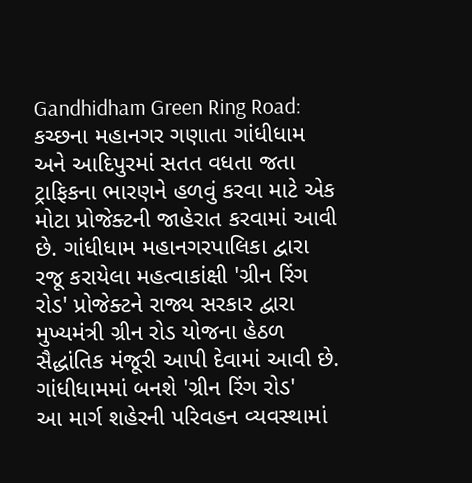Gandhidham Green Ring Road: કચ્છના મહાનગર ગણાતા ગાંધીધામ અને આદિપુરમાં સતત વધતા જતા ટ્રાફિકના ભારણને હળવું કરવા માટે એક મોટા પ્રોજેક્ટની જાહેરાત કરવામાં આવી છે. ગાંધીધામ મહાનગરપાલિકા દ્વારા રજૂ કરાયેલા મહત્વાકાંક્ષી 'ગ્રીન રિંગ રોડ' પ્રોજેક્ટને રાજ્ય સરકાર દ્વારા મુખ્યમંત્રી ગ્રીન રોડ યોજના હેઠળ સૈદ્ધાંતિક મંજૂરી આપી દેવામાં આવી છે.
ગાંધીધામમાં બનશે 'ગ્રીન રિંગ રોડ'
આ માર્ગ શહેરની પરિવહન વ્યવસ્થામાં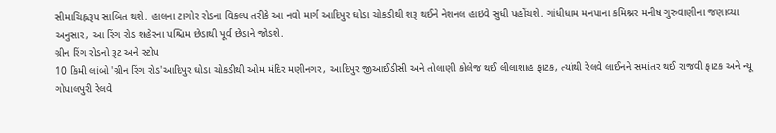સીમાચિહ્નરૂપ સાબિત થશે. હાલના ટાગોર રોડના વિકલ્પ તરીકે આ નવો માર્ગ આદિપુર ઘોડા ચોકડીથી શરૂ થઈને નેશનલ હાઇવે સુધી પહોંચશે. ગાંધીધામ મનપાના કમિશ્નર મનીષ ગુરુવાણીના જણાવ્યા અનુસાર, આ રિંગ રોડ શહેરના પશ્ચિમ છેડાથી પૂર્વ છેડાને જોડશે.
ગ્રીન રિંગ રોડનો રૂટ અને સ્ટોપ
10 કિમી લાંબો 'ગ્રીન રિંગ રોડ'આદિપુર ઘોડા ચોકડીથી ઓમ મંદિર મણીનગર, આદિપુર જીઆઈડીસી અને તોલાણી કોલેજ થઈ લીલાશાહ ફાટક, ત્યાંથી રેલવે લાઈનને સમાંતર થઈ રાજવી ફાટક અને ન્યૂ ગોપાલપુરી રેલવે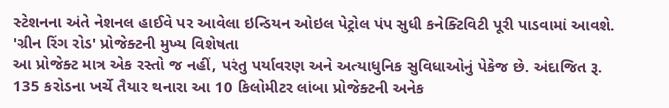સ્ટેશનના અંતે નેશનલ હાઈવે પર આવેલા ઇન્ડિયન ઓઇલ પેટ્રોલ પંપ સુધી કનેક્ટિવિટી પૂરી પાડવામાં આવશે.
'ગ્રીન રિંગ રોડ' પ્રોજેક્ટની મુખ્ય વિશેષતા
આ પ્રોજેક્ટ માત્ર એક રસ્તો જ નહીં, પરંતુ પર્યાવરણ અને અત્યાધુનિક સુવિધાઓનું પેકેજ છે. અંદાજિત રૂ. 135 કરોડના ખર્ચે તૈયાર થનારા આ 10 કિલોમીટર લાંબા પ્રોજેક્ટની અનેક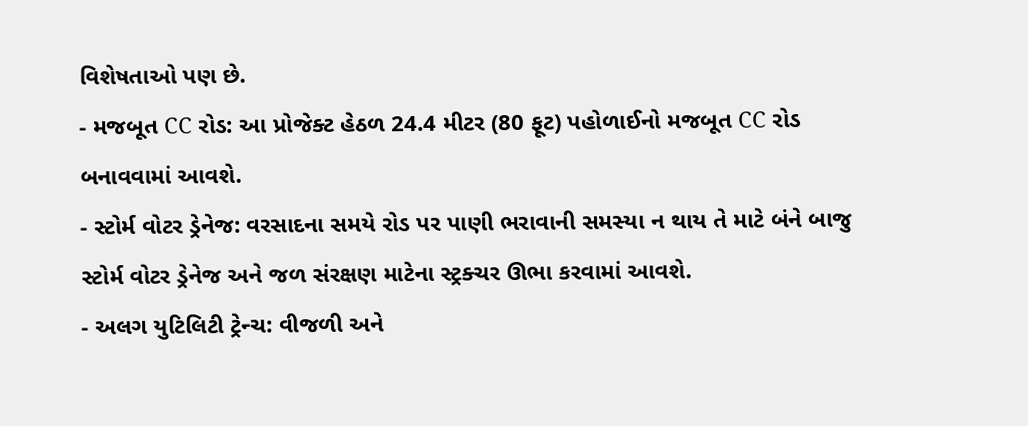વિશેષતાઓ પણ છે.
- મજબૂત CC રોડ: આ પ્રોજેક્ટ હેઠળ 24.4 મીટર (80 ફૂટ) પહોળાઈનો મજબૂત CC રોડ બનાવવામાં આવશે.
- સ્ટોર્મ વોટર ડ્રેનેજ: વરસાદના સમયે રોડ પર પાણી ભરાવાની સમસ્યા ન થાય તે માટે બંને બાજુ સ્ટોર્મ વોટર ડ્રેનેજ અને જળ સંરક્ષણ માટેના સ્ટ્રક્ચર ઊભા કરવામાં આવશે.
- અલગ યુટિલિટી ટ્રેન્ચ: વીજળી અને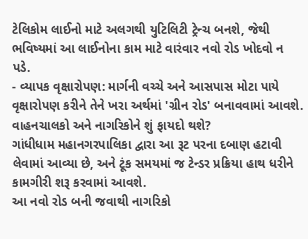ટેલિકોમ લાઈનો માટે અલગથી યુટિલિટી ટ્રેન્ચ બનશે, જેથી ભવિષ્યમાં આ લાઈનોના કામ માટે વારંવાર નવો રોડ ખોદવો ન પડે.
- વ્યાપક વૃક્ષારોપણ: માર્ગની વચ્ચે અને આસપાસ મોટા પાયે વૃક્ષારોપણ કરીને તેને ખરા અર્થમાં 'ગ્રીન રોડ' બનાવવામાં આવશે.
વાહનચાલકો અને નાગરિકોને શું ફાયદો થશે?
ગાંધીધામ મહાનગરપાલિકા દ્વારા આ રૂટ પરના દબાણ હટાવી લેવામાં આવ્યા છે, અને ટૂંક સમયમાં જ ટેન્ડર પ્રક્રિયા હાથ ધરીને કામગીરી શરૂ કરવામાં આવશે.
આ નવો રોડ બની જવાથી નાગરિકો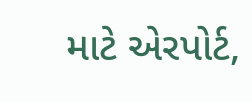માટે એરપોર્ટ,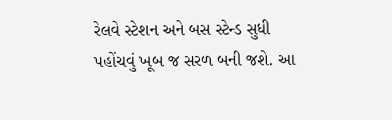રેલવે સ્ટેશન અને બસ સ્ટેન્ડ સુધી પહોંચવું ખૂબ જ સરળ બની જશે. આ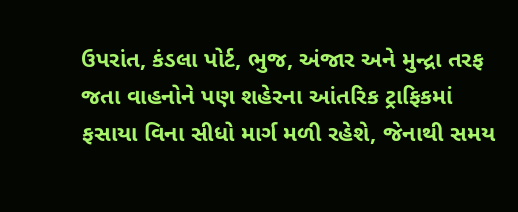ઉપરાંત, કંડલા પોર્ટ, ભુજ, અંજાર અને મુન્દ્રા તરફ જતા વાહનોને પણ શહેરના આંતરિક ટ્રાફિકમાં ફસાયા વિના સીધો માર્ગ મળી રહેશે, જેનાથી સમય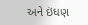અને ઇંધણ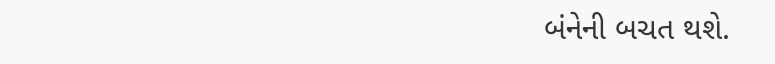બંનેની બચત થશે.